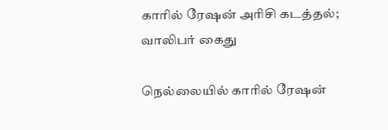காரில் ரேஷன் அரிசி கடத்தல்; வாலிபர் கைது

நெல்லையில் காரில் ரேஷன்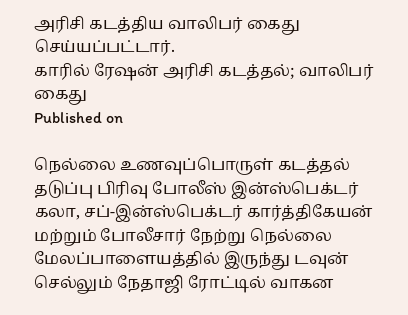அரிசி கடத்திய வாலிபர் கைது செய்யப்பட்டார்.
காரில் ரேஷன் அரிசி கடத்தல்; வாலிபர் கைது
Published on

நெல்லை உணவுப்பொருள் கடத்தல் தடுப்பு பிரிவு போலீஸ் இன்ஸ்பெக்டர் கலா, சப்-இன்ஸ்பெக்டர் கார்த்திகேயன் மற்றும் போலீசார் நேற்று நெல்லை மேலப்பாளையத்தில் இருந்து டவுன் செல்லும் நேதாஜி ரோட்டில் வாகன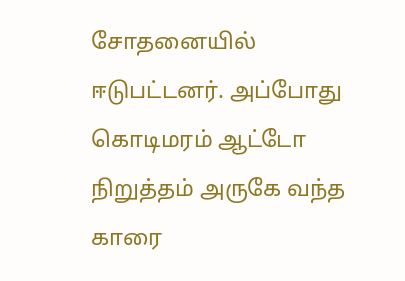சோதனையில் ஈடுபட்டனர். அப்போது கொடிமரம் ஆட்டோ நிறுத்தம் அருகே வந்த காரை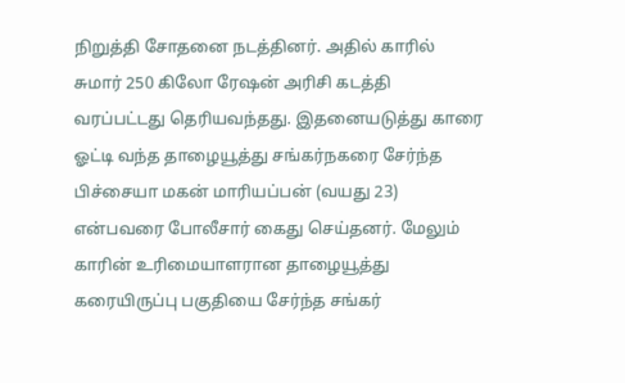நிறுத்தி சோதனை நடத்தினர். அதில் காரில் சுமார் 250 கிலோ ரேஷன் அரிசி கடத்தி வரப்பட்டது தெரியவந்தது. இதனையடுத்து காரை ஓட்டி வந்த தாழையூத்து சங்கர்நகரை சேர்ந்த பிச்சையா மகன் மாரியப்பன் (வயது 23) என்பவரை போலீசார் கைது செய்தனர். மேலும் காரின் உரிமையாளரான தாழையூத்து கரையிருப்பு பகுதியை சேர்ந்த சங்கர்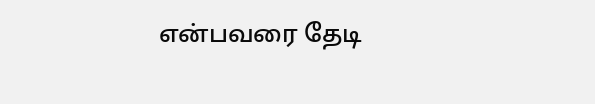என்பவரை தேடி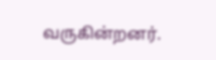வருகின்றனர்.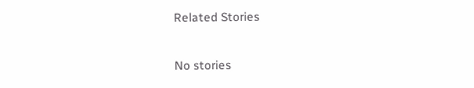Related Stories

No stories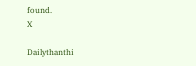found.
X

Dailythanthi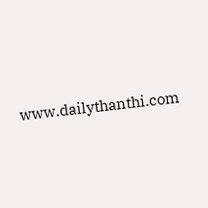www.dailythanthi.com